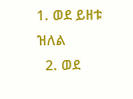1. ወደ ይዘቱ ዝለል
  2. ወደ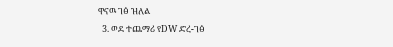ዋናዉ ገፅ ዝለል
  3. ወደ ተጨማሪ የDW ድረ-ገፅ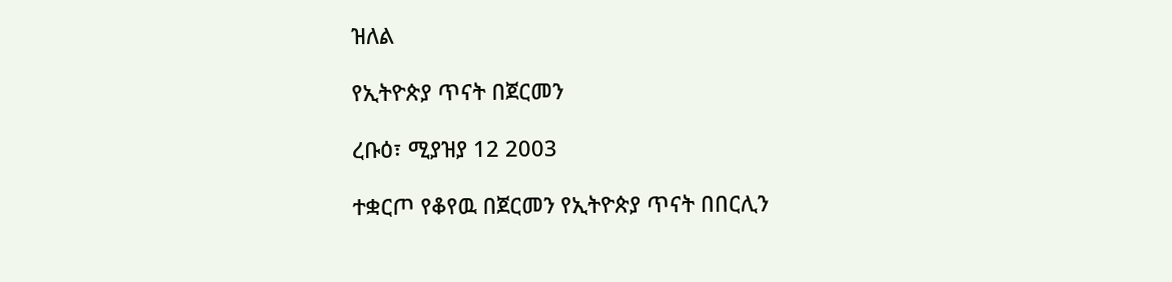ዝለል

የኢትዮጵያ ጥናት በጀርመን

ረቡዕ፣ ሚያዝያ 12 2003

ተቋርጦ የቆየዉ በጀርመን የኢትዮጵያ ጥናት በበርሊን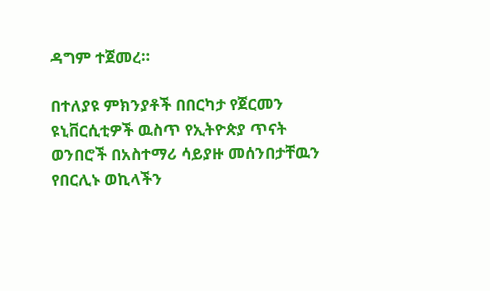ዳግም ተጀመረ።

በተለያዩ ምክንያቶች በበርካታ የጀርመን ዩኒቨርሲቲዎች ዉስጥ የኢትዮጵያ ጥናት ወንበሮች በአስተማሪ ሳይያዙ መሰንበታቸዉን የበርሊኑ ወኪላችን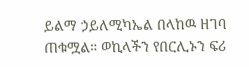ይልማ ኃይለሚካኤል በላከዉ ዘገባ ጠቁሟል። ወኪላችን የበርሊኑን ፍሪ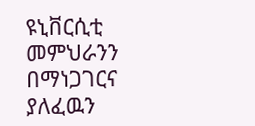ዩኒቨርሲቲ መምህራንን በማነጋገርና ያለፈዉን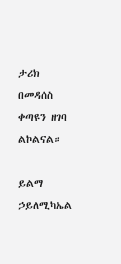ታሪክ በመዳሰስ ቀጣዩን ዘገባ ልኮልናል።

ይልማ ኃይለሚካኤል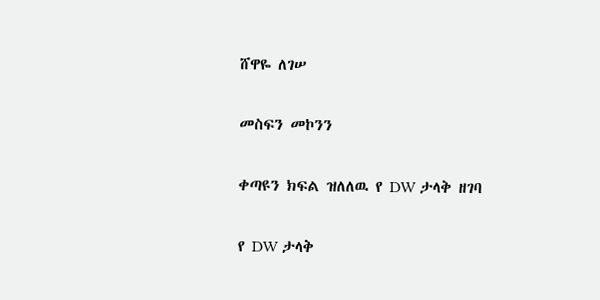ሸዋዬ ለገሠ

መስፍን መኮንን

ቀጣዩን ክፍል ዝለለዉ የ DW ታላቅ ዘገባ

የ DW ታላቅ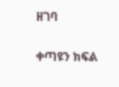ዘገባ

ቀጣዩን ክፍል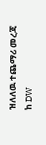ዝለለዉ ተጨማሪ መረጃ ከ DW